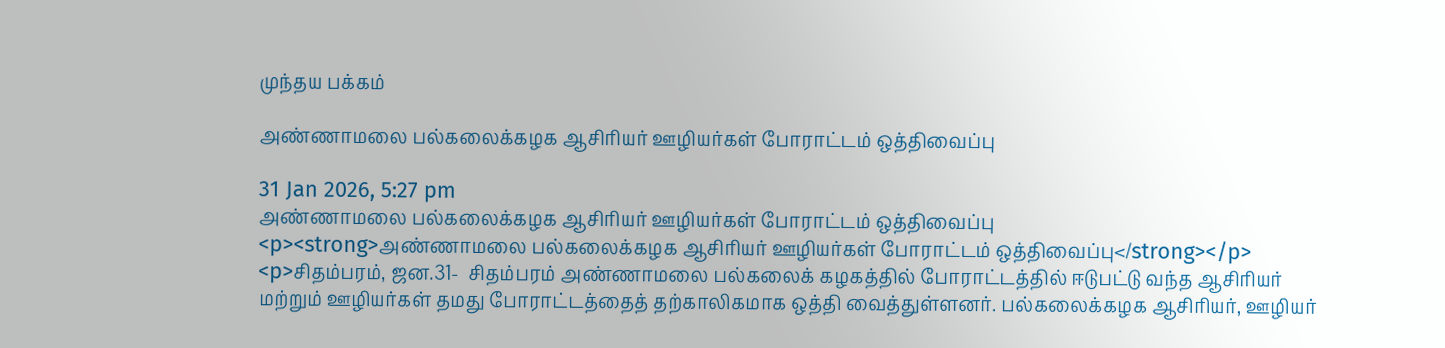முந்தய பக்கம்

அண்ணாமலை பல்கலைக்கழக ஆசிரியர் ஊழியர்கள் போராட்டம் ஒத்திவைப்பு

31 Jan 2026, 5:27 pm
அண்ணாமலை பல்கலைக்கழக ஆசிரியர் ஊழியர்கள் போராட்டம் ஒத்திவைப்பு
<p><strong>அண்ணாமலை பல்கலைக்கழக ஆசிரியர் ஊழியர்கள் போராட்டம் ஒத்திவைப்பு</strong></p> <p>சிதம்பரம், ஜன.31-  சிதம்பரம் அண்ணாமலை பல்கலைக் கழகத்தில் போராட்டத்தில் ஈடுபட்டு வந்த ஆசிரியர் மற்றும் ஊழியர்கள் தமது போராட்டத்தைத் தற்காலிகமாக ஒத்தி வைத்துள்ளனர். பல்கலைக்கழக ஆசிரியர், ஊழியர்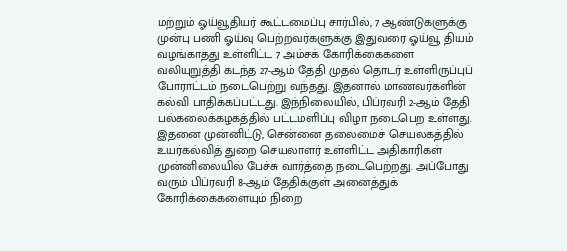மற்றும் ஓய்வூதியர் கூட்டமைப்பு சார்பில், 7 ஆண்டுகளுக்கு முன்பு பணி ஓய்வு பெற்றவர்களுக்கு இதுவரை ஓய்வூ தியம் வழங்காதது உள்ளிட்ட 7 அம்சக் கோரிக்கைகளை வலியுறுத்தி கடந்த 27-ஆம் தேதி முதல் தொடர் உள்ளிருப்புப் போராட்டம் நடைபெற்று வந்தது. இதனால் மாணவர்களின் கல்வி பாதிக்கப்பட்டது. இந்நிலையில், பிப்ரவரி 2-ஆம் தேதி பல்கலைக்கழகத்தில் பட்டமளிப்பு விழா நடைபெற உள்ளது. இதனை முன்னிட்டு, சென்னை தலைமைச் செயலகத்தில் உயர்கல்வித் துறை செயலாளர் உள்ளிட்ட அதிகாரிகள் முன்னிலையில் பேச்சு வார்த்தை நடைபெற்றது. அப்போது வரும் பிப்ரவரி 8-ஆம் தேதிக்குள் அனைத்துக் கோரிக்கைகளையும் நிறை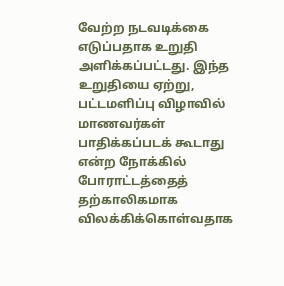வேற்ற நடவடிக்கை எடுப்பதாக உறுதி அளிக்கப்பட்டது. இந்த உறுதியை ஏற்று, பட்டமளிப்பு விழாவில் மாணவர்கள் பாதிக்கப்படக் கூடாது என்ற நோக்கில் போராட்டத்தைத் தற்காலிகமாக விலக்கிக்கொள்வதாக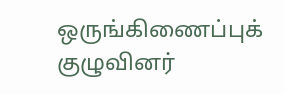ஒருங்கிணைப்புக் குழுவினர்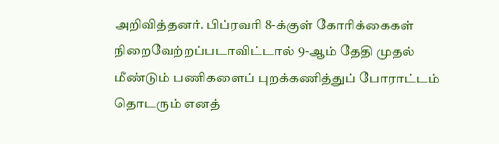அறிவித்தனர். பிப்ரவரி 8-க்குள் கோரிக்கைகள் நிறைவேற்றப்படாவிட்டால் 9-ஆம் தேதி முதல் மீண்டும் பணிகளைப் புறக்கணித்துப் போராட்டம் தொடரும் எனத்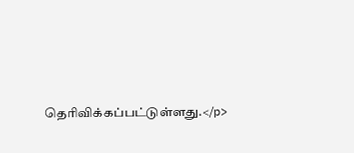தெரிவிக்கப்பட்டுள்ளது.</p>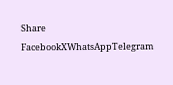Share
FacebookXWhatsAppTelegram